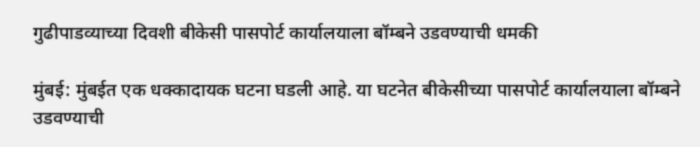गुढीपाडव्याच्या दिवशी बीकेसी पासपोर्ट कार्यालयाला बॉम्बने उडवण्याची धमकी

मुंबई: मुंबईत एक धक्कादायक घटना घडली आहे. या घटनेत बीकेसीच्या पासपोर्ट कार्यालयाला बॉम्बने उडवण्याची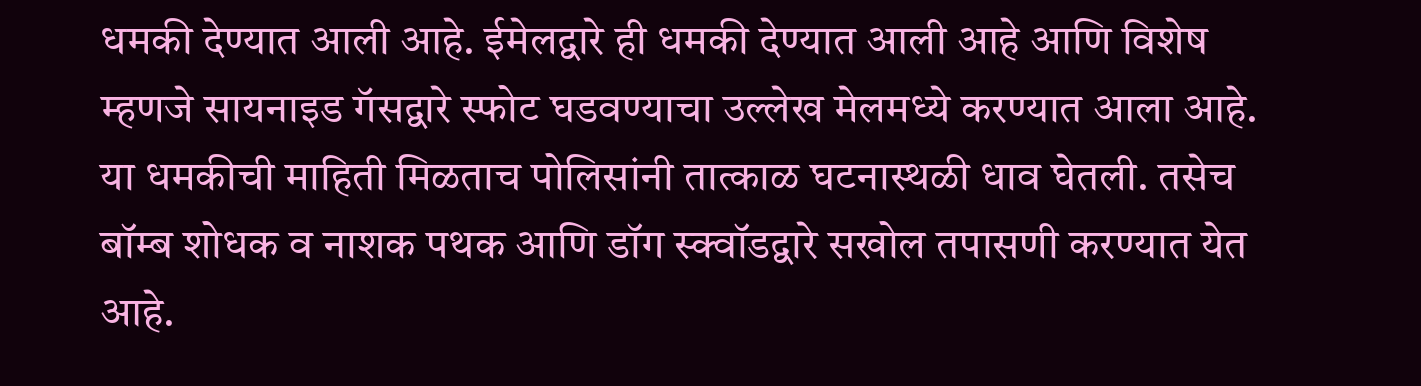धमकी देण्यात आली आहे. ईमेलद्वारे ही धमकी देण्यात आली आहे आणि विशेष म्हणजे सायनाइड गॅसद्वारे स्फोट घडवण्याचा उल्लेख मेलमध्ये करण्यात आला आहे. या धमकीची माहिती मिळताच पोलिसांनी तात्काळ घटनास्थळी धाव घेतली. तसेच बॉम्ब शोधक व नाशक पथक आणि डॉग स्क्वॉडद्वारे सखोल तपासणी करण्यात येत आहे.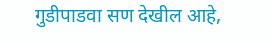गुडीपाडवा सण देखील आहे,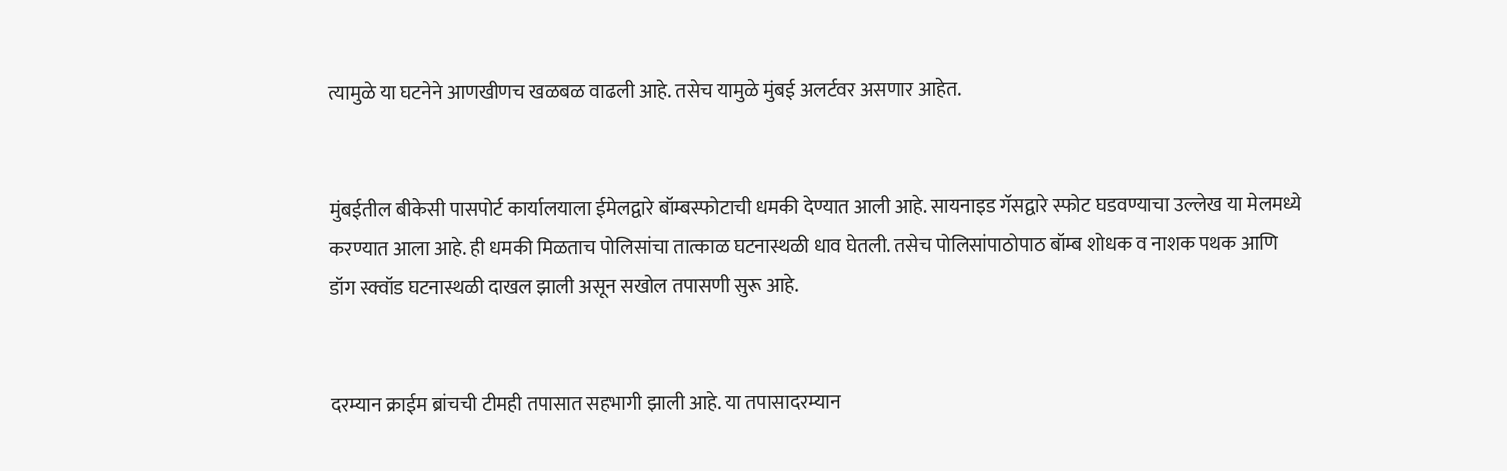त्यामुळे या घटनेने आणखीणच खळबळ वाढली आहे. तसेच यामुळे मुंबई अलर्टवर असणार आहेत.


मुंबईतील बीकेसी पासपोर्ट कार्यालयाला ईमेलद्वारे बॉम्बस्फोटाची धमकी देण्यात आली आहे. सायनाइड गॅसद्वारे स्फोट घडवण्याचा उल्लेख या मेलमध्ये करण्यात आला आहे. ही धमकी मिळताच पोलिसांचा तात्काळ घटनास्थळी धाव घेतली. तसेच पोलिसांपाठोपाठ बॉम्ब शोधक व नाशक पथक आणि डॉग स्क्वॉड घटनास्थळी दाखल झाली असून सखोल तपासणी सुरू आहे.


दरम्यान क्राईम ब्रांचची टीमही तपासात सहभागी झाली आहे. या तपासादरम्यान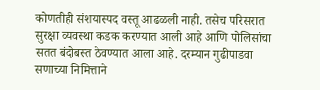कोणतीही संशयास्पद वस्तू आढळली नाही. तसेच परिसरात सुरक्षा व्यवस्था कडक करण्यात आली आहे आणि पोलिसांचा सतत बंदोबस्त ठेवण्यात आला आहे. दरम्यान गुढीपाडवा सणाच्या निमित्ताने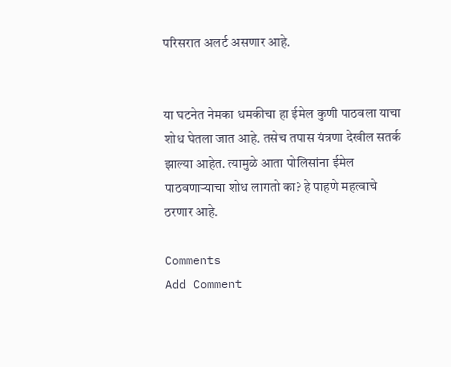परिसरात अलर्ट असणार आहे.


या घटनेत नेमका धमकीचा हा ईमेल कुणी पाठवला याचा शोध घेतला जात आहे. तसेच तपास यंत्रणा देखील सतर्क झाल्या आहेत. त्यामुळे आता पोलिसांना ईमेल पाठवणाऱ्याचा शोध लागतो का? हे पाहणे महत्वाचे ठरणार आहे.

Comments
Add Comment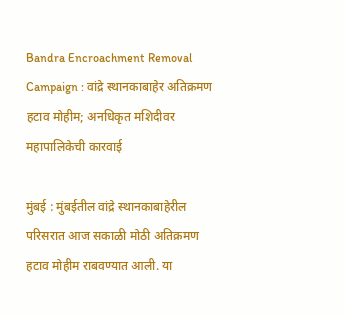Bandra Encroachment Removal Campaign : वांद्रे स्थानकाबाहेर अतिक्रमण हटाव मोहीम; अनधिकृत मशिदीवर महापालिकेची कारवाई

मुंबई : मुंबईतील वांद्रे स्थानकाबाहेरील परिसरात आज सकाळी मोठी अतिक्रमण हटाव मोहीम राबवण्यात आली. या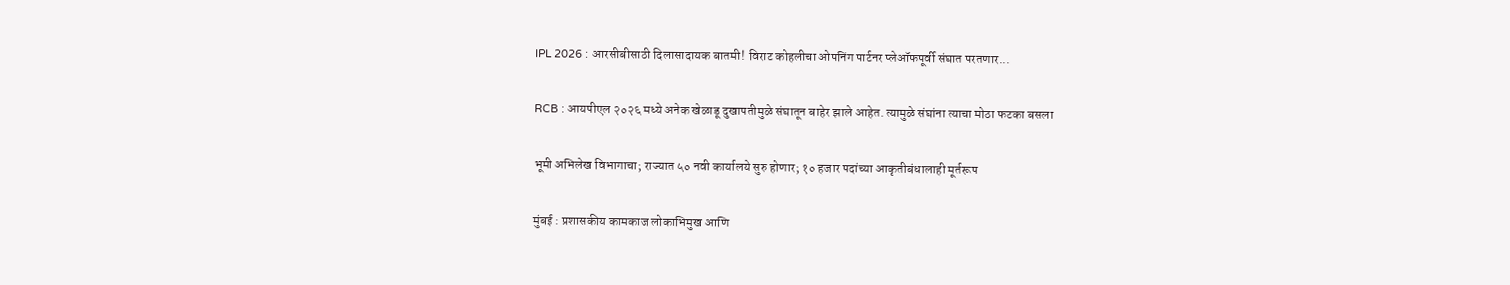IPL 2026 : आरसीबीसाठी दिलासादायक बातमी! विराट कोहलीचा ओपनिंग पार्टनर प्लेऑफपूर्वी संघात परतणार...

RCB : आयपीएल २०२६ मध्ये अनेक खेळाडू दुखापतीमुळे संघातून बाहेर झाले आहेत. त्यामुळे संघांना त्याचा मोठा फटका बसला

भूमी अभिलेख विभागाचा; राज्यात ५० नवी कार्यालये सुरु होणार; १० हजार पदांच्या आकृतीबंधालाही मूर्तरूप

मुंबई : प्रशासकीय कामकाज लोकाभिमुख आणि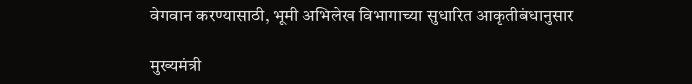वेगवान करण्यासाठी, भूमी अभिलेख विभागाच्या सुधारित आकृतीबंधानुसार

मुख्यमंत्री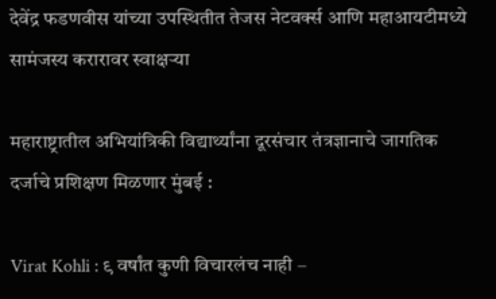देवेंद्र फडणवीस यांच्या उपस्थितीत तेजस नेटवर्क्स आणि महाआयटीमध्ये सामंजस्य करारावर स्वाक्षऱ्या

महाराष्ट्रातील अभियांत्रिकी विद्यार्थ्यांना दूरसंचार तंत्रज्ञानाचे जागतिक दर्जाचे प्रशिक्षण मिळणार मुंबई :

Virat Kohli : ९ वर्षांत कुणी विचारलंच नाही –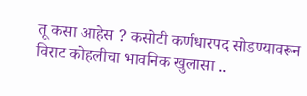तू कसा आहेस ? कसोटी कर्णधारपद सोडण्यावरून विराट कोहलीचा भावनिक खुलासा ..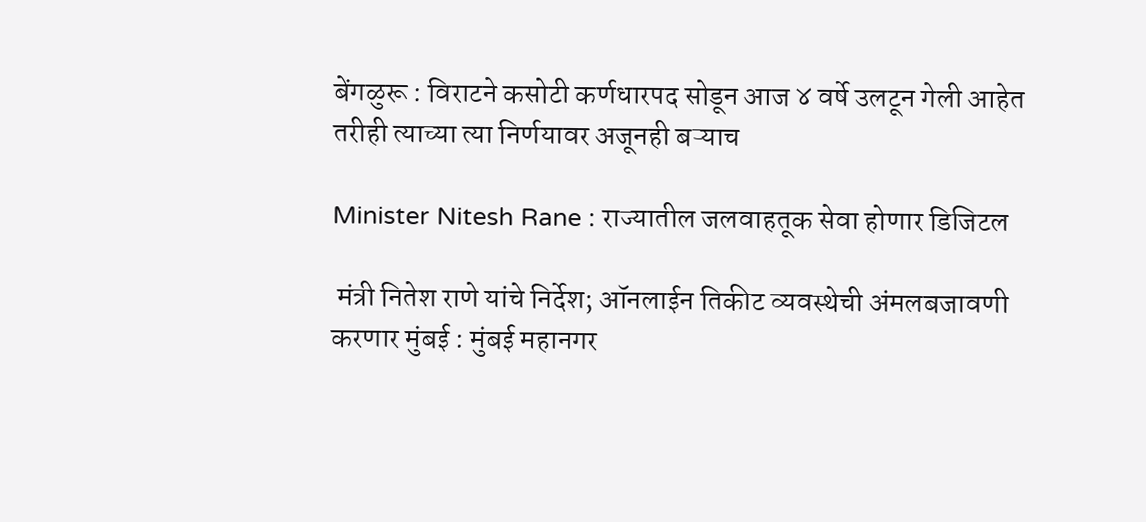बेंगळुरू : विराटने कसोटी कर्णधारपद सोडून आज ४ वर्षे उलटून गेली आहेत तरीही त्याच्या त्या निर्णयावर अजूनही बऱ्याच

Minister Nitesh Rane : राज्यातील जलवाहतूक सेवा होणार डिजिटल

 मंत्री नितेश राणे यांचे निर्देश; ऑनलाईन तिकीट व्यवस्थेची अंमलबजावणी करणार मुंबई : मुंबई महानगर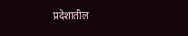प्रदेशातील